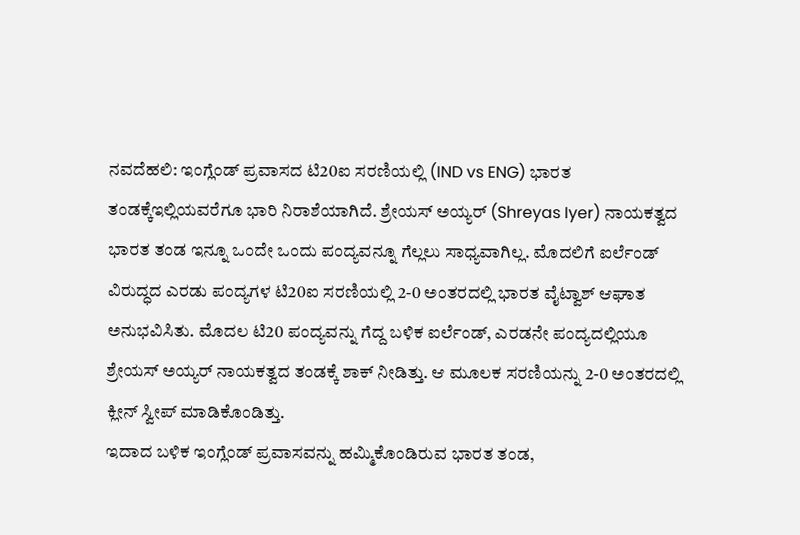ನವದೆಹಲಿ: ಇಂಗ್ಲೆಂಡ್ ಪ್ರವಾಸದ ಟಿ20ಐ ಸರಣಿಯಲ್ಲಿ (IND vs ENG) ಭಾರತ ತಂಡಕ್ಕೆಇಲ್ಲಿಯವರೆಗೂ ಭಾರಿ ನಿರಾಶೆಯಾಗಿದೆ. ಶ್ರೇಯಸ್ ಅಯ್ಯರ್ (Shreyas Iyer) ನಾಯಕತ್ವದ ಭಾರತ ತಂಡ ಇನ್ನೂ ಒಂದೇ ಒಂದು ಪಂದ್ಯವನ್ನೂ ಗೆಲ್ಲಲು ಸಾಧ್ಯವಾಗಿಲ್ಲ. ಮೊದಲಿಗೆ ಐರ್ಲೆಂಡ್ ವಿರುದ್ಧದ ಎರಡು ಪಂದ್ಯಗಳ ಟಿ20ಐ ಸರಣಿಯಲ್ಲಿ 2-0 ಅಂತರದಲ್ಲಿ ಭಾರತ ವೈಟ್ವಾಶ್ ಆಘಾತ ಅನುಭವಿಸಿತು. ಮೊದಲ ಟಿ20 ಪಂದ್ಯವನ್ನು ಗೆದ್ದ ಬಳಿಕ ಐರ್ಲೆಂಡ್, ಎರಡನೇ ಪಂದ್ಯದಲ್ಲಿಯೂ ಶ್ರೇಯಸ್ ಅಯ್ಯರ್ ನಾಯಕತ್ವದ ತಂಡಕ್ಕೆ ಶಾಕ್ ನೀಡಿತ್ತು. ಆ ಮೂಲಕ ಸರಣಿಯನ್ನು 2-0 ಅಂತರದಲ್ಲಿ ಕ್ಲೀನ್ ಸ್ವೀಪ್ ಮಾಡಿಕೊಂಡಿತ್ತು.
ಇದಾದ ಬಳಿಕ ಇಂಗ್ಲೆಂಡ್ ಪ್ರವಾಸವನ್ನು ಹಮ್ಮಿಕೊಂಡಿರುವ ಭಾರತ ತಂಡ,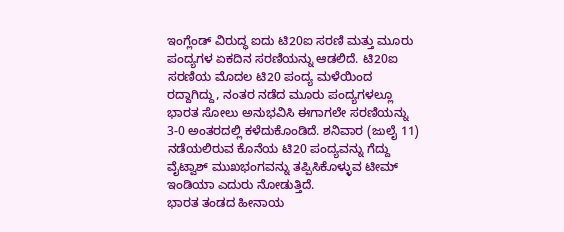ಇಂಗ್ಲೆಂಡ್ ವಿರುದ್ಧ ಐದು ಟಿ20ಐ ಸರಣಿ ಮತ್ತು ಮೂರು ಪಂದ್ಯಗಳ ಏಕದಿನ ಸರಣಿಯನ್ನು ಆಡಲಿದೆ. ಟಿ20ಐ ಸರಣಿಯ ಮೊದಲ ಟಿ20 ಪಂದ್ಯ ಮಳೆಯಿಂದ ರದ್ದಾಗಿದ್ದು, ನಂತರ ನಡೆದ ಮೂರು ಪಂದ್ಯಗಳಲ್ಲೂ ಭಾರತ ಸೋಲು ಅನುಭವಿಸಿ ಈಗಾಗಲೇ ಸರಣಿಯನ್ನು 3-0 ಅಂತರದಲ್ಲಿ ಕಳೆದುಕೊಂಡಿದೆ. ಶನಿವಾರ (ಜುಲೈ 11) ನಡೆಯಲಿರುವ ಕೊನೆಯ ಟಿ20 ಪಂದ್ಯವನ್ನು ಗೆದ್ದು ವೈಟ್ವಾಶ್ ಮುಖಭಂಗವನ್ನು ತಪ್ಪಿಸಿಕೊಳ್ಳುವ ಟೀಮ್ ಇಂಡಿಯಾ ಎದುರು ನೋಡುತ್ತಿದೆ.
ಭಾರತ ತಂಡದ ಹೀನಾಯ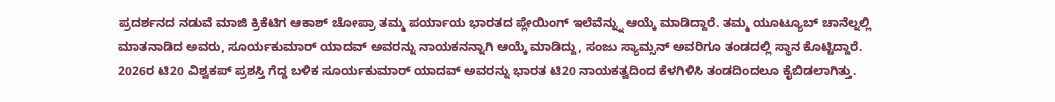ಪ್ರದರ್ಶನದ ನಡುವೆ ಮಾಜಿ ಕ್ರಿಕೆಟಿಗ ಆಕಾಶ್ ಚೋಪ್ರಾ ತಮ್ಮ ಪರ್ಯಾಯ ಭಾರತದ ಪ್ಲೇಯಿಂಗ್ ಇಲೆವೆನ್ನ್ನು ಆಯ್ಕೆ ಮಾಡಿದ್ದಾರೆ. ತಮ್ಮ ಯೂಟ್ಯೂಬ್ ಚಾನೆಲ್ನಲ್ಲಿ ಮಾತನಾಡಿದ ಅವರು, ಸೂರ್ಯಕುಮಾರ್ ಯಾದವ್ ಅವರನ್ನು ನಾಯಕನನ್ನಾಗಿ ಆಯ್ಕೆ ಮಾಡಿದ್ದು, ಸಂಜು ಸ್ಯಾಮ್ಸನ್ ಅವರಿಗೂ ತಂಡದಲ್ಲಿ ಸ್ಥಾನ ಕೊಟ್ಟಿದ್ದಾರೆ.
2026ರ ಟಿ20 ವಿಶ್ವಕಪ್ ಪ್ರಶಸ್ತಿ ಗೆದ್ದ ಬಳಿಕ ಸೂರ್ಯಕುಮಾರ್ ಯಾದವ್ ಅವರನ್ನು ಭಾರತ ಟಿ20 ನಾಯಕತ್ವದಿಂದ ಕೆಳಗಿಳಿಸಿ ತಂಡದಿಂದಲೂ ಕೈಬಿಡಲಾಗಿತ್ತು.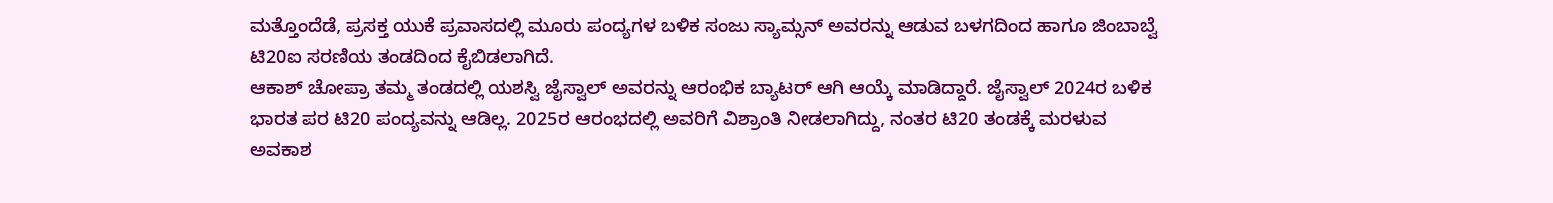ಮತ್ತೊಂದೆಡೆ, ಪ್ರಸಕ್ತ ಯುಕೆ ಪ್ರವಾಸದಲ್ಲಿ ಮೂರು ಪಂದ್ಯಗಳ ಬಳಿಕ ಸಂಜು ಸ್ಯಾಮ್ಸನ್ ಅವರನ್ನು ಆಡುವ ಬಳಗದಿಂದ ಹಾಗೂ ಜಿಂಬಾಬ್ವೆ ಟಿ20ಐ ಸರಣಿಯ ತಂಡದಿಂದ ಕೈಬಿಡಲಾಗಿದೆ.
ಆಕಾಶ್ ಚೋಪ್ರಾ ತಮ್ಮ ತಂಡದಲ್ಲಿ ಯಶಸ್ವಿ ಜೈಸ್ವಾಲ್ ಅವರನ್ನು ಆರಂಭಿಕ ಬ್ಯಾಟರ್ ಆಗಿ ಆಯ್ಕೆ ಮಾಡಿದ್ದಾರೆ. ಜೈಸ್ವಾಲ್ 2024ರ ಬಳಿಕ ಭಾರತ ಪರ ಟಿ20 ಪಂದ್ಯವನ್ನು ಆಡಿಲ್ಲ. 2025ರ ಆರಂಭದಲ್ಲಿ ಅವರಿಗೆ ವಿಶ್ರಾಂತಿ ನೀಡಲಾಗಿದ್ದು, ನಂತರ ಟಿ20 ತಂಡಕ್ಕೆ ಮರಳುವ ಅವಕಾಶ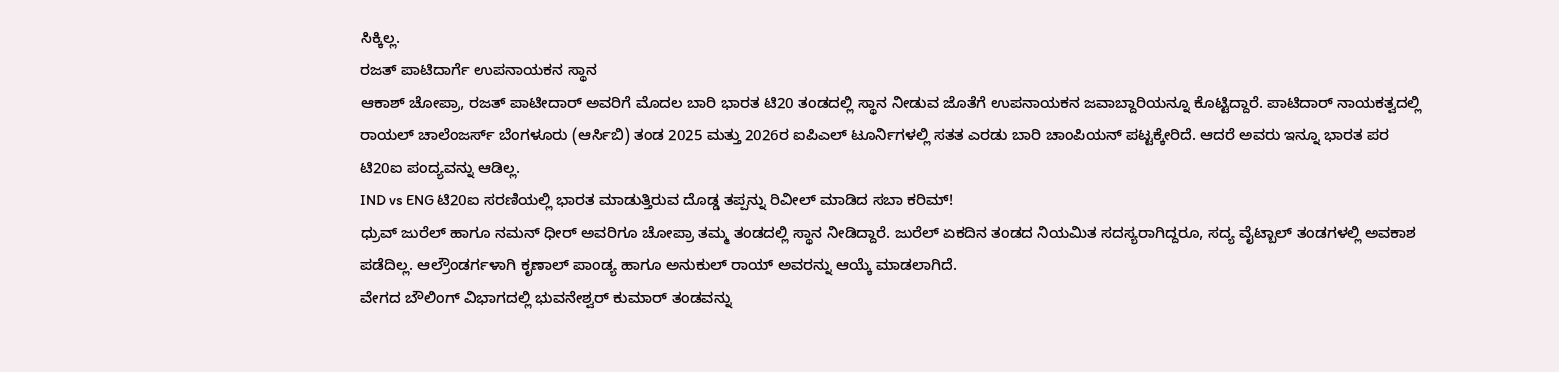ಸಿಕ್ಕಿಲ್ಲ.
ರಜತ್ ಪಾಟಿದಾರ್ಗೆ ಉಪನಾಯಕನ ಸ್ಥಾನ
ಆಕಾಶ್ ಚೋಪ್ರಾ, ರಜತ್ ಪಾಟೀದಾರ್ ಅವರಿಗೆ ಮೊದಲ ಬಾರಿ ಭಾರತ ಟಿ20 ತಂಡದಲ್ಲಿ ಸ್ಥಾನ ನೀಡುವ ಜೊತೆಗೆ ಉಪನಾಯಕನ ಜವಾಬ್ದಾರಿಯನ್ನೂ ಕೊಟ್ಟಿದ್ದಾರೆ. ಪಾಟಿದಾರ್ ನಾಯಕತ್ವದಲ್ಲಿ ರಾಯಲ್ ಚಾಲೆಂಜರ್ಸ್ ಬೆಂಗಳೂರು (ಆರ್ಸಿಬಿ) ತಂಡ 2025 ಮತ್ತು 2026ರ ಐಪಿಎಲ್ ಟೂರ್ನಿಗಳಲ್ಲಿ ಸತತ ಎರಡು ಬಾರಿ ಚಾಂಪಿಯನ್ ಪಟ್ಟಕ್ಕೇರಿದೆ. ಆದರೆ ಅವರು ಇನ್ನೂ ಭಾರತ ಪರ ಟಿ20ಐ ಪಂದ್ಯವನ್ನು ಆಡಿಲ್ಲ.
IND vs ENG ಟಿ20ಐ ಸರಣಿಯಲ್ಲಿ ಭಾರತ ಮಾಡುತ್ತಿರುವ ದೊಡ್ಡ ತಪ್ಪನ್ನು ರಿವೀಲ್ ಮಾಡಿದ ಸಬಾ ಕರಿಮ್!
ಧ್ರುವ್ ಜುರೆಲ್ ಹಾಗೂ ನಮನ್ ಧೀರ್ ಅವರಿಗೂ ಚೋಪ್ರಾ ತಮ್ಮ ತಂಡದಲ್ಲಿ ಸ್ಥಾನ ನೀಡಿದ್ದಾರೆ. ಜುರೆಲ್ ಏಕದಿನ ತಂಡದ ನಿಯಮಿತ ಸದಸ್ಯರಾಗಿದ್ದರೂ, ಸದ್ಯ ವೈಟ್ಬಾಲ್ ತಂಡಗಳಲ್ಲಿ ಅವಕಾಶ ಪಡೆದಿಲ್ಲ. ಆಲ್ರೌಂಡರ್ಗಳಾಗಿ ಕೃಣಾಲ್ ಪಾಂಡ್ಯ ಹಾಗೂ ಅನುಕುಲ್ ರಾಯ್ ಅವರನ್ನು ಆಯ್ಕೆ ಮಾಡಲಾಗಿದೆ.
ವೇಗದ ಬೌಲಿಂಗ್ ವಿಭಾಗದಲ್ಲಿ ಭುವನೇಶ್ವರ್ ಕುಮಾರ್ ತಂಡವನ್ನು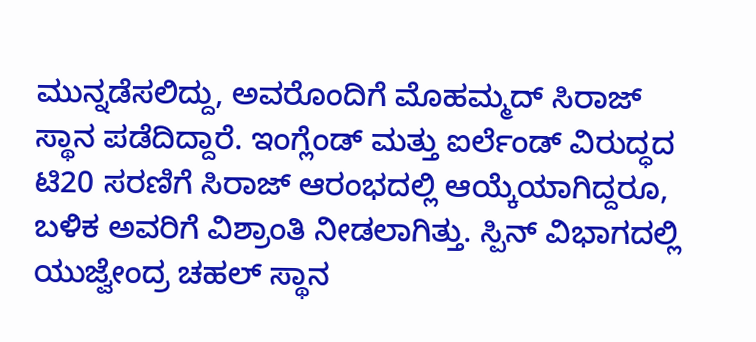ಮುನ್ನಡೆಸಲಿದ್ದು, ಅವರೊಂದಿಗೆ ಮೊಹಮ್ಮದ್ ಸಿರಾಜ್ ಸ್ಥಾನ ಪಡೆದಿದ್ದಾರೆ. ಇಂಗ್ಲೆಂಡ್ ಮತ್ತು ಐರ್ಲೆಂಡ್ ವಿರುದ್ಧದ ಟಿ20 ಸರಣಿಗೆ ಸಿರಾಜ್ ಆರಂಭದಲ್ಲಿ ಆಯ್ಕೆಯಾಗಿದ್ದರೂ, ಬಳಿಕ ಅವರಿಗೆ ವಿಶ್ರಾಂತಿ ನೀಡಲಾಗಿತ್ತು. ಸ್ಪಿನ್ ವಿಭಾಗದಲ್ಲಿ ಯುಜ್ವೇಂದ್ರ ಚಹಲ್ ಸ್ಥಾನ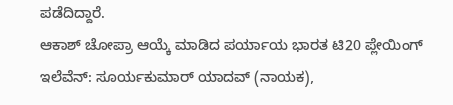ಪಡೆದಿದ್ದಾರೆ.
ಆಕಾಶ್ ಚೋಪ್ರಾ ಆಯ್ಕೆ ಮಾಡಿದ ಪರ್ಯಾಯ ಭಾರತ ಟಿ20 ಪ್ಲೇಯಿಂಗ್ ಇಲೆವೆನ್: ಸೂರ್ಯಕುಮಾರ್ ಯಾದವ್ (ನಾಯಕ),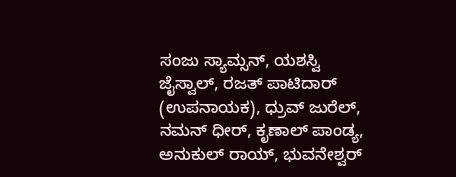ಸಂಜು ಸ್ಯಾಮ್ಸನ್, ಯಶಸ್ವಿ ಜೈಸ್ವಾಲ್, ರಜತ್ ಪಾಟಿದಾರ್ (ಉಪನಾಯಕ), ಧ್ರುವ್ ಜುರೆಲ್, ನಮನ್ ಧೀರ್, ಕೃಣಾಲ್ ಪಾಂಡ್ಯ, ಅನುಕುಲ್ ರಾಯ್, ಭುವನೇಶ್ವರ್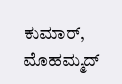ಕುಮಾರ್, ಮೊಹಮ್ಮದ್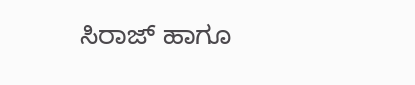ಸಿರಾಜ್ ಹಾಗೂ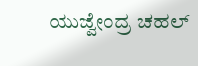ಯುಜ್ವೇಂದ್ರ ಚಹಲ್